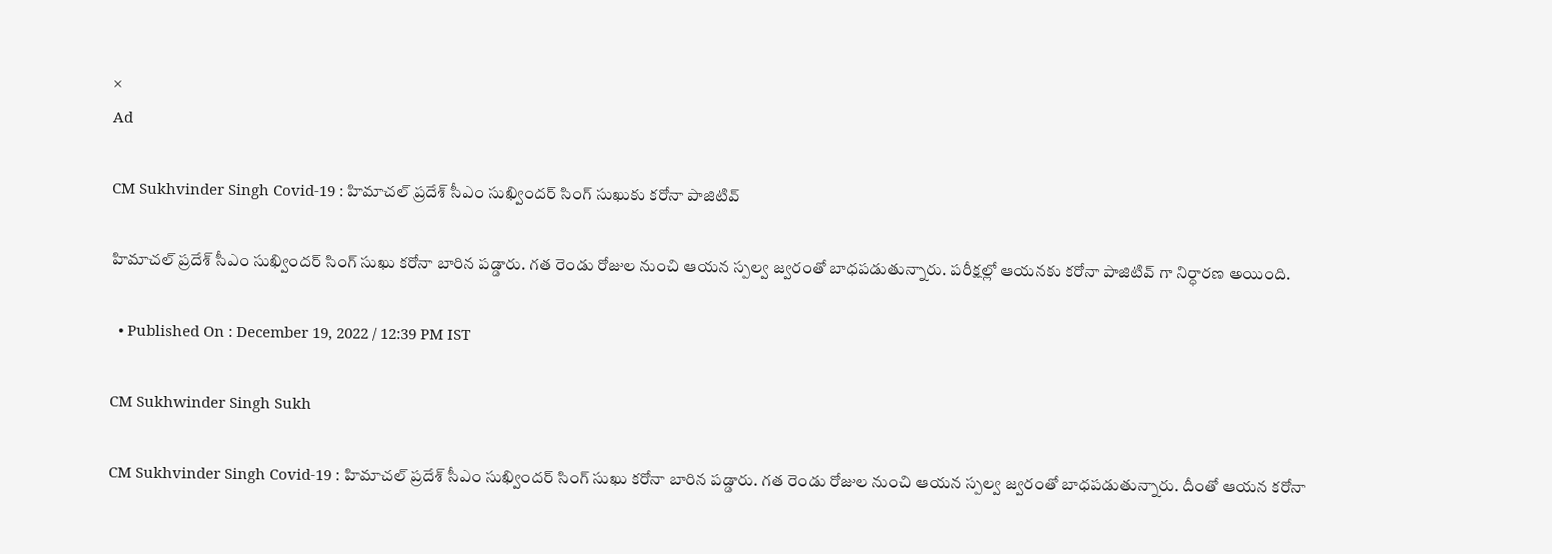×
Ad

CM Sukhvinder Singh Covid-19 : హిమాచల్ ప్రదేశ్ సీఎం సుఖ్విందర్ సింగ్ సుఖుకు కరోనా పాజిటివ్

హిమాచల్ ప్రదేశ్ సీఎం సుఖ్విందర్ సింగ్ సుఖు కరోనా బారిన పడ్డారు. గత రెండు రోజుల నుంచి ఆయన స్పల్వ జ్వరంతో బాధపడుతున్నారు. పరీక్షల్లో ఆయనకు కరోనా పాజిటివ్ గా నిర్ధారణ అయింది.

  • Published On : December 19, 2022 / 12:39 PM IST

CM Sukhwinder Singh Sukh

CM Sukhvinder Singh Covid-19 : హిమాచల్ ప్రదేశ్ సీఎం సుఖ్విందర్ సింగ్ సుఖు కరోనా బారిన పడ్డారు. గత రెండు రోజుల నుంచి ఆయన స్పల్వ జ్వరంతో బాధపడుతున్నారు. దీంతో ఆయన కరోనా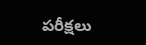పరీక్షలు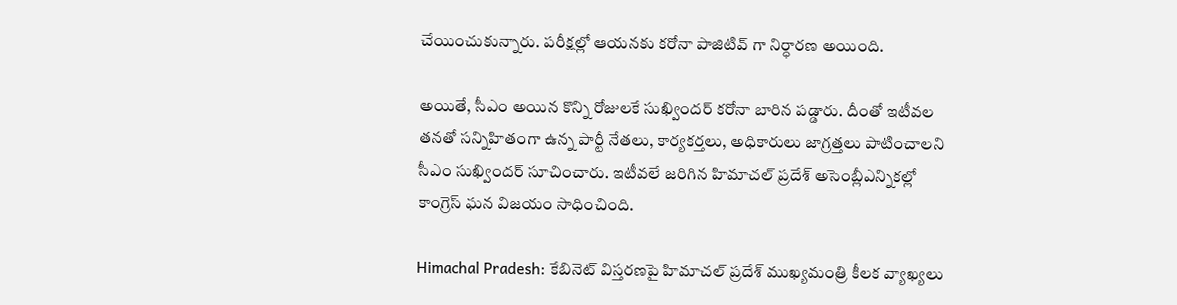చేయించుకున్నారు. పరీక్షల్లో ఆయనకు కరోనా పాజిటివ్ గా నిర్ధారణ అయింది.

అయితే, సీఎం అయిన కొన్ని రోజులకే సుఖ్విందర్ కరోనా బారిన పడ్డారు. దీంతో ఇటీవల తనతో సన్నిహితంగా ఉన్న పార్టీ నేతలు, కార్యకర్తలు, అధికారులు జాగ్రత్తలు పాటించాలని సీఎం సుఖ్విందర్ సూచించారు. ఇటీవలే జరిగిన హిమాచల్ ప్రదేశ్ అసెంబ్లీఎన్నికల్లో కాంగ్రెస్ ఘన విజయం సాధించింది.

Himachal Pradesh: కేబినెట్ విస్తరణపై హిమాచల్ ప్రదేశ్ ముఖ్యమంత్రి కీలక వ్యాఖ్యలు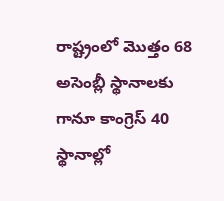రాష్ట్రంలో మొత్తం 68 అసెంబ్లీ స్థానాలకు గానూ కాంగ్రెస్ 40 స్థానాల్లో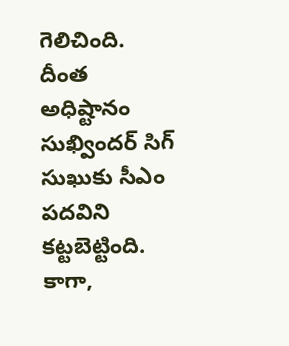గెలిచింది. దీంత అధిష్టానం సుఖ్విందర్ సిగ్ సుఖుకు సీఎం పదవిని కట్టబెట్టింది. కాగా,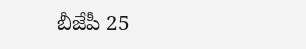బీజేపీ 25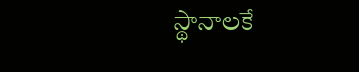స్థానాలకే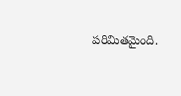పరిమితమైంది.